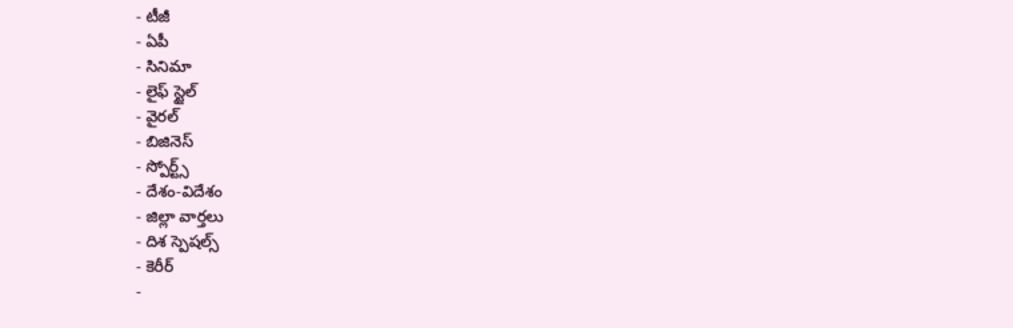- టీజీ
- ఏపీ
- సినిమా
- లైఫ్ స్టైల్
- వైరల్
- బిజినెస్
- స్పోర్ట్స్
- దేశం-విదేశం
- జిల్లా వార్తలు
- దిశ స్పెషల్స్
- కెరీర్
-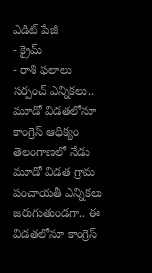ఎడిట్ పేజీ
- క్రైమ్
- రాశి ఫలాలు
సర్పంచ్ ఎన్నికలు.. మూడో విడతలోనూ కాంగ్రెస్ ఆధిక్యం
తెలంగాణలో నేడు మూడో విడత గ్రామ పంచాయతీ ఎన్నికలు జరుగుతుండగా.. ఈ విడతలోనూ కాంగ్రెస్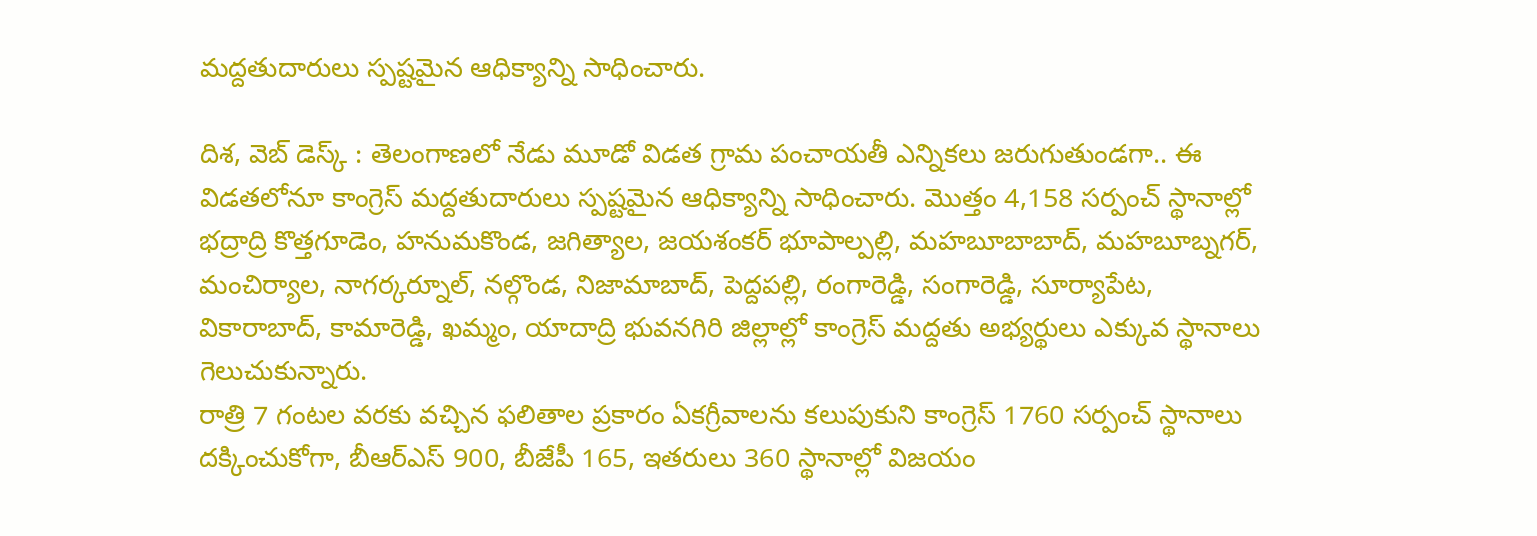మద్దతుదారులు స్పష్టమైన ఆధిక్యాన్ని సాధించారు.

దిశ, వెబ్ డెస్క్ : తెలంగాణలో నేడు మూడో విడత గ్రామ పంచాయతీ ఎన్నికలు జరుగుతుండగా.. ఈ విడతలోనూ కాంగ్రెస్ మద్దతుదారులు స్పష్టమైన ఆధిక్యాన్ని సాధించారు. మొత్తం 4,158 సర్పంచ్ స్థానాల్లో భద్రాద్రి కొత్తగూడెం, హనుమకొండ, జగిత్యాల, జయశంకర్ భూపాల్పల్లి, మహబూబాబాద్, మహబూబ్నగర్, మంచిర్యాల, నాగర్కర్నూల్, నల్గొండ, నిజామాబాద్, పెద్దపల్లి, రంగారెడ్డి, సంగారెడ్డి, సూర్యాపేట, వికారాబాద్, కామారెడ్డి, ఖమ్మం, యాదాద్రి భువనగిరి జిల్లాల్లో కాంగ్రెస్ మద్దతు అభ్యర్థులు ఎక్కువ స్థానాలు గెలుచుకున్నారు.
రాత్రి 7 గంటల వరకు వచ్చిన ఫలితాల ప్రకారం ఏకగ్రీవాలను కలుపుకుని కాంగ్రెస్ 1760 సర్పంచ్ స్థానాలు దక్కించుకోగా, బీఆర్ఎస్ 900, బీజేపీ 165, ఇతరులు 360 స్థానాల్లో విజయం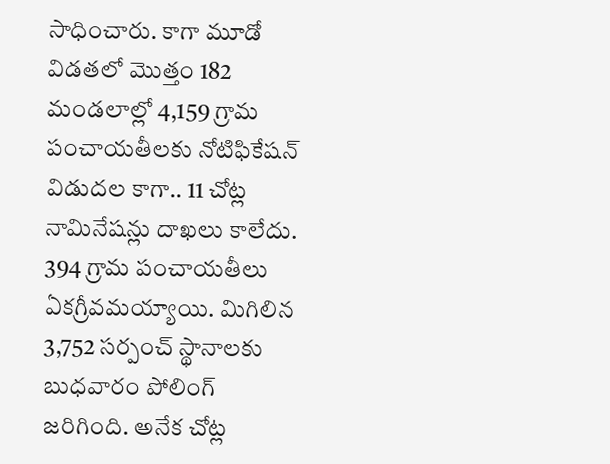సాధించారు. కాగా మూడో విడతలో మొత్తం 182 మండలాల్లో 4,159 గ్రామ పంచాయతీలకు నోటిఫికేషన్ విడుదల కాగా.. 11 చోట్ల నామినేషన్లు దాఖలు కాలేదు. 394 గ్రామ పంచాయతీలు ఏకగ్రీవమయ్యాయి. మిగిలిన 3,752 సర్పంచ్ స్థానాలకు బుధవారం పోలింగ్ జరిగింది. అనేక చోట్ల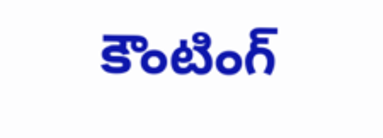కౌంటింగ్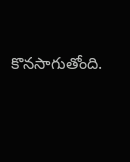కొనసాగుతోంది.